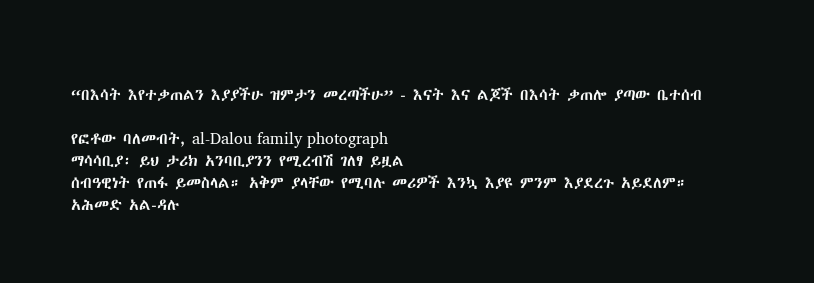“በእሳት እየተቃጠልን እያያችሁ ዝምታን መረጣችሁ” - እናት እና ልጆች በእሳት ቃጠሎ ያጣው ቤተሰብ

የፎቶው ባለመብት, al-Dalou family photograph
ማሳሳቢያ፡ ይህ ታሪክ አንባቢያንን የሚረብሽ ገለፃ ይዟል
ሰብዓዊነት የጠፋ ይመስላል። አቅም ያላቸው የሚባሉ መሪዎች እንኳ እያዩ ምንም እያደረጉ አይደለም።
አሕመድ አል-ዳሉ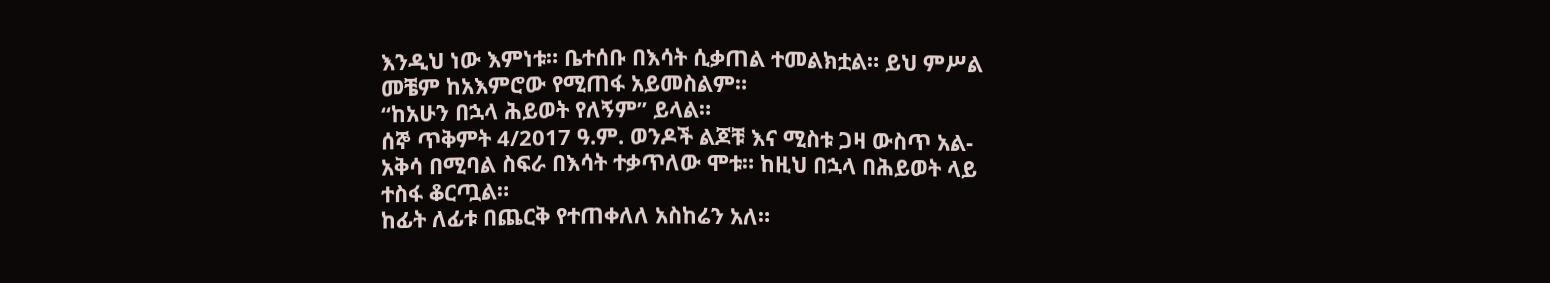እንዲህ ነው እምነቱ። ቤተሰቡ በእሳት ሲቃጠል ተመልክቷል። ይህ ምሥል መቼም ከአእምሮው የሚጠፋ አይመስልም።
“ከአሁን በኋላ ሕይወት የለኝም” ይላል።
ሰኞ ጥቅምት 4/2017 ዓ.ም. ወንዶች ልጆቹ እና ሚስቱ ጋዛ ውስጥ አል-አቅሳ በሚባል ስፍራ በእሳት ተቃጥለው ሞቱ። ከዚህ በኋላ በሕይወት ላይ ተስፋ ቆርጧል።
ከፊት ለፊቱ በጨርቅ የተጠቀለለ አስከሬን አለ።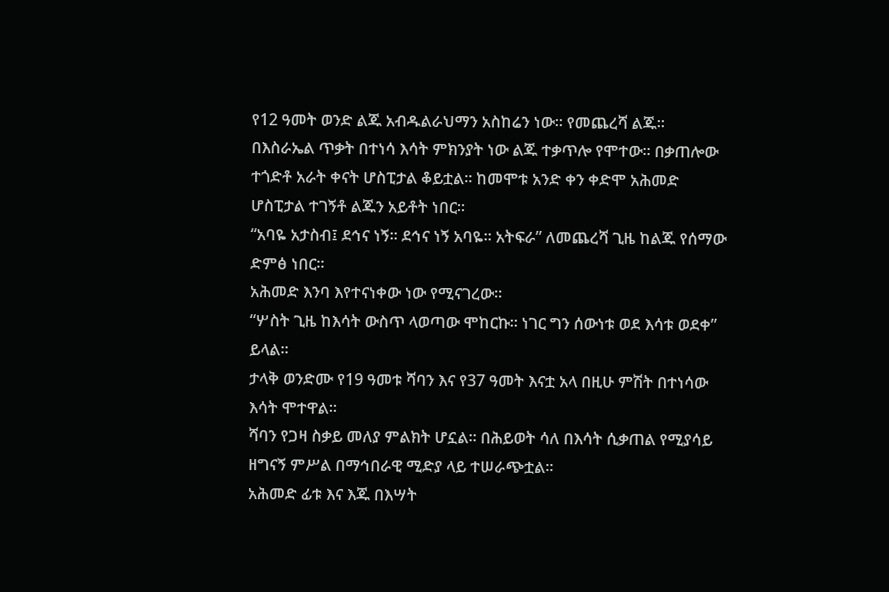የ12 ዓመት ወንድ ልጁ አብዱልራህማን አስከሬን ነው። የመጨረሻ ልጁ።
በእስራኤል ጥቃት በተነሳ እሳት ምክንያት ነው ልጁ ተቃጥሎ የሞተው። በቃጠሎው ተጎድቶ አራት ቀናት ሆስፒታል ቆይቷል። ከመሞቱ አንድ ቀን ቀድሞ አሕመድ ሆስፒታል ተገኝቶ ልጁን አይቶት ነበር።
“አባዬ አታስብ፤ ደኅና ነኝ። ደኅና ነኝ አባዬ። አትፍራ” ለመጨረሻ ጊዜ ከልጁ የሰማው ድምፅ ነበር።
አሕመድ እንባ እየተናነቀው ነው የሚናገረው።
“ሦስት ጊዜ ከእሳት ውስጥ ላወጣው ሞከርኩ። ነገር ግን ሰውነቱ ወደ እሳቱ ወደቀ” ይላል።
ታላቅ ወንድሙ የ19 ዓመቱ ሻባን እና የ37 ዓመት እናቷ አላ በዚሁ ምሽት በተነሳው እሳት ሞተዋል።
ሻባን የጋዛ ስቃይ መለያ ምልክት ሆኗል። በሕይወት ሳለ በእሳት ሲቃጠል የሚያሳይ ዘግናኝ ምሥል በማኅበራዊ ሚድያ ላይ ተሠራጭቷል።
አሕመድ ፊቱ እና እጁ በእሣት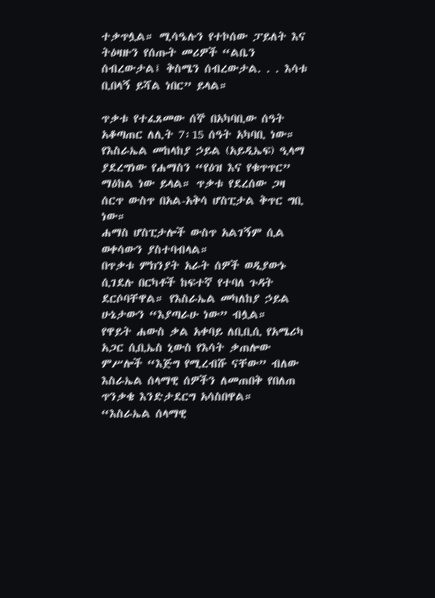ተቃጥሏል። ሚሳዔሉን የተኮሰው ፓይለት እና ትዕዛዙን የሰጡት መሪዎች “ልቤን ሰብረውታል፤ ቅስሜን ሰብረውታል. . . እሳቱ ቢበላኝ ይሻል ነበር” ይላል።

ጥቃቱ የተፈጸመው ሰኞ በአካባቢው ሰዓት አቆጣጠር ለሊት 7፡15 ሰዓት አካባቢ ነው።
የእስራኤል መከላከያ ኃይል (አይዲኤፍ) ዒላማ ያደረግነው የሐማስን “የዕዝ እና የቁጥጥር” ማዕከል ነው ይላል። ጥቃቱ የደረሰው ጋዛ ሰርጥ ውስጥ በአል-አቅሳ ሆስፒታል ቅጥር ግቢ ነው።
ሐማስ ሆስፒታሎች ውስጥ አልገኝም ሲል ወቀሳውን ያስተባብላል።
በጥቃቱ ምክንያት አራት ሰዎች ወዲያውኑ ሲገደሉ በርካቶች ከፍተኛ የተባለ ጉዳት ደርሶባቸዋል። የእስራኤል መካለከያ ኃይል ሁኔታውን “እያጣራሁ ነው” ብሏል።
የዋይት ሐውስ ቃል አቀባይ ለቢቢሲ የአሜሪካ አጋር ሲቢኤስ ኒውስ የእሳት ቃጠሎው ምሥሎች “እጅግ የሚረብሹ ናቸው” ብለው እስራኤል ሰላማዊ ሰዎችን ለመጠበቅ የበለጠ ጥንቃቄ እንድታደርግ አሳስበዋል።
“እስራኤል ሰላማዊ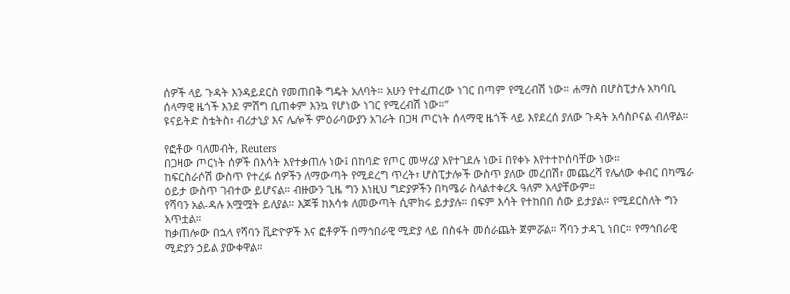ሰዎች ላይ ጉዳት እንዳይደርስ የመጠበቅ ግዴት አለባት። አሁን የተፈጠረው ነገር በጣም የሚረብሽ ነው። ሐማስ በሆስፒታሉ አካባቢ ሰላማዊ ዜጎች እንደ ምሽግ ቢጠቀም እንኳ የሆነው ነገር የሚረብሽ ነው።”
ዩናይትድ ስቴትስ፣ ብሪታኒያ እና ሌሎች ምዕራባውያን አገራት በጋዛ ጦርነት ሰላማዊ ዜጎች ላይ እየደረሰ ያለው ጉዳት አሳስቦናል ብለዋል።

የፎቶው ባለመብት, Reuters
በጋዛው ጦርነት ሰዎች በእሳት እየተቃጠሉ ነው፤ በከባድ የጦር መሣሪያ እየተገደሉ ነው፤ በየቀኑ እየተተኮሰባቸው ነው።
ከፍርስራሶሽ ውስጥ የተረፉ ሰዎችን ለማውጣት የሚደረግ ጥረት፣ ሆስፒታሎች ውስጥ ያለው መረበሽ፣ መጨረሻ የሌለው ቀብር በካሜራ ዕይታ ውስጥ ገብተው ይሆናል። ብዙውን ጊዜ ግን እነዚህ ግድያዎችን በካሜራ ስላልተቀረጹ ዓለም አላያቸውም።
የሻባን አል-ዳሉ አሟሟት ይለያል። እጆቹ ከእሳቱ ለመውጣት ሲሞክሩ ይታያሉ። በፍም እሳት የተከበበ ሰው ይታያል። የሚደርስለት ግን አጥቷል።
ከቃጠሎው በኋላ የሻባን ቪድዮዎች እና ፎቶዎች በማኅበራዊ ሚድያ ላይ በስፋት መሰራጨት ጀምሯል። ሻባን ታዳጊ ነበር። የማኅበራዊ ሚድያን ኃይል ያውቀዋል።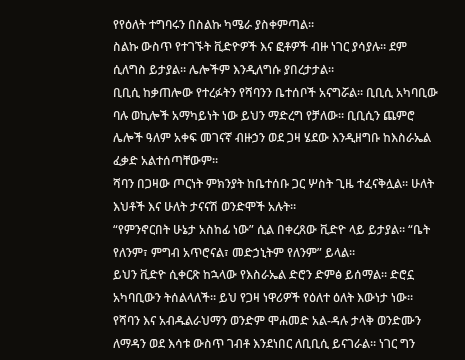የየዕለት ተግባሩን በስልኩ ካሜራ ያስቀምጣል።
ስልኩ ውስጥ የተገኙት ቪድዮዎች እና ፎቶዎች ብዙ ነገር ያሳያሉ። ደም ሲለግስ ይታያል። ሌሎችም እንዲለግሱ ያበረታታል።
ቢቢሲ ከቃጠሎው የተረፉትን የሻባንን ቤተሰቦች አናግሯል። ቢቢሲ አካባቢው ባሉ ወኪሎች አማካይነት ነው ይህን ማድረግ የቻለው። ቢቢሲን ጨምሮ ሌሎች ዓለም አቀፍ መገናኛ ብዙኃን ወደ ጋዛ ሄደው እንዲዘግቡ ከእስራኤል ፈቃድ አልተሰጣቸውም።
ሻባን በጋዛው ጦርነት ምክንያት ከቤተሰቡ ጋር ሦስት ጊዜ ተፈናቅሏል። ሁለት እህቶች እና ሁለት ታናናሽ ወንድሞች አሉት።
“የምንኖርበት ሁኔታ አስከፊ ነው” ሲል በቀረጸው ቪድዮ ላይ ይታያል። “ቤት የለንም፣ ምግብ አጥሮናል፣ መድኃኒትም የለንም” ይላል።
ይህን ቪድዮ ሲቀርጽ ከኋላው የእስራኤል ድሮን ድምፅ ይሰማል። ድሮኗ አካባቢውን ትሰልላለች። ይህ የጋዛ ነዋሪዎች የዕለተ ዕለት እውነታ ነው።
የሻባን እና አብዱልራህማን ወንድም ሞሐመድ አል-ዳሉ ታላቅ ወንድሙን ለማዳን ወደ እሳቱ ውስጥ ገብቶ እንደነበር ለቢቢሲ ይናገራል። ነገር ግን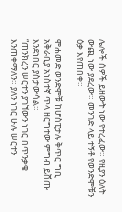ሌሎች ሰዎች ይዘውት ነው የተረፈው። የዚያን ዕለት ውጪ ነው ያደረው። መንገድ ላይ ተኝቶ የወንድሞቹን ዕቃ እየጠበቀ።

ሞሐመድ ወንድሞቹ ከሆስፒታሉ ቅጥር ግቢ አቅራቢያ አነስተኛ ጥላ ዘርግተው ምግብ ይሸጡ እንደነበር ያስታውሳል።
“ጠንክረን ሠርተን ያገኘውን ነገር በጥንቃቄ እንጠቀማለን። ያለን ነገር ሁሉ ሠርተን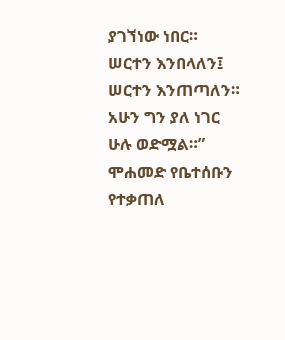ያገኘነው ነበር። ሠርተን እንበላለን፤ ሠርተን እንጠጣለን። አሁን ግን ያለ ነገር ሁሉ ወድሟል።”
ሞሐመድ የቤተሰቡን የተቃጠለ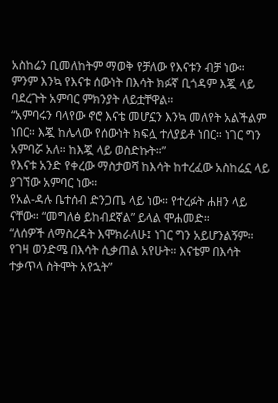አስከሬን ቢመለከትም ማወቅ የቻለው የእናቱን ብቻ ነው። ምንም እንኳ የእናቱ ሰውነት በእሳት ክፉኛ ቢጎዳም እጇ ላይ ባደረጉት አምባር ምክንያት ለይቷቸዋል።
“አምባሩን ባላየው ኖሮ እናቴ መሆኗን እንኳ መለየት አልችልም ነበር። እጇ ከሌላው የሰውነት ክፍሏ ተለያይቶ ነበር። ነገር ግን አምባሯ አለ። ከእጇ ላይ ወስድኩት።”
የእናቱ አንድ የቀረው ማስታወሻ ከእሳት ከተረፈው አስከሬኗ ላይ ያገኘው አምባር ነው።
የአል-ዳሉ ቤተሰብ ድንጋጤ ላይ ነው። የተረፉት ሐዘን ላይ ናቸው። “መግለፅ ይከብደኛል” ይላል ሞሐመድ።
“ለሰዎች ለማስረዳት እሞክራለሁ፤ ነገር ግን አይሆንልኝም። የገዛ ወንድሜ በእሳት ሲቃጠል አየሁት። እናቴም በእሳት ተቃጥላ ስትሞት አየኋት”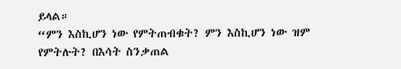ይላል።
“ምን እስኪሆን ነው የምትጠብቁት? ምን እስኪሆን ነው ዝም የምትሉት? በእሳት ስንቃጠል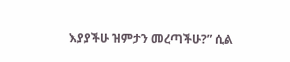እያያችሁ ዝምታን መረጣችሁ?” ሲል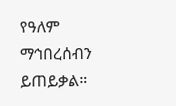የዓለም ማኅበረሰብን ይጠይቃል።